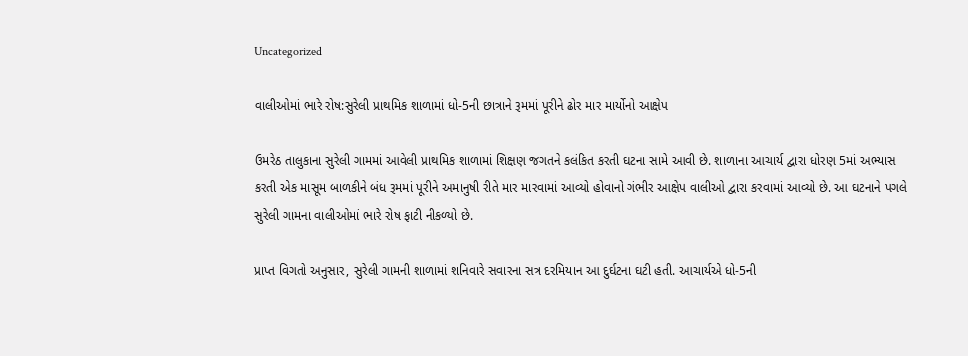Uncategorized

વાલીઓમાં ભારે રોષ:સુરેલી પ્રાથમિક શાળામાં ધો-5ની છાત્રાને રૂમમાં પૂરીને ઢોર માર માર્યોનો આક્ષેપ

ઉમરેઠ તાલુકાના સુરેલી ગામમાં આવેલી પ્રાથમિક શાળામાં શિક્ષણ જગતને કલંકિત કરતી ઘટના સામે આવી છે. શાળાના આચાર્ય દ્વારા ધોરણ 5માં અભ્યાસ કરતી એક માસૂમ બાળકીને બંધ રૂમમાં પૂરીને અમાનુષી રીતે માર મારવામાં આવ્યો હોવાનો ગંભીર આક્ષેપ વાલીઓ દ્વારા કરવામાં આવ્યો છે. આ ઘટનાને પગલે સુરેલી ગામના વાલીઓમાં ભારે રોષ ફાટી નીકળ્યો છે.

પ્રાપ્ત વિગતો અનુસાર, સુરેલી ગામની શાળામાં શનિવારે સવારના સત્ર દરમિયાન આ દુર્ઘટના ઘટી હતી. આચાર્યએ ધો-5ની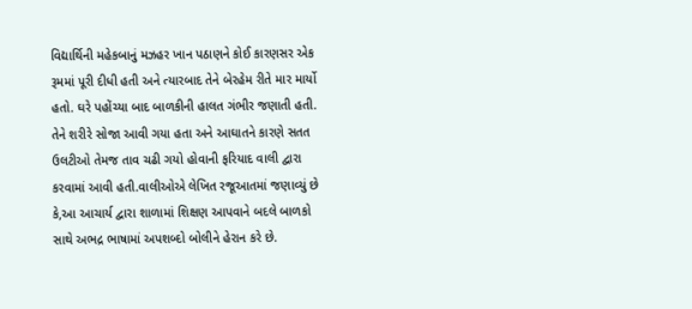વિદ્યાર્થિની મહેકબાનું મઝહર ખાન પઠાણને કોઈ કારણસર એક રૂમમાં પૂરી દીધી હતી અને ત્યારબાદ તેને બેરહેમ રીતે માર માર્યો હતો. ઘરે પહોંચ્યા બાદ બાળકીની હાલત ગંભીર જણાતી હતી. તેને શરીરે સોજા આવી ગયા હતા અને આઘાતને કારણે સતત ઉલટીઓ તેમજ તાવ ચઢી ગયો હોવાની ફરિયાદ વાલી દ્વારા કરવામાં આવી હતી.વાલીઓએ લેખિત રજૂઆતમાં જણાવ્યું છે કે,આ આચાર્ય દ્વારા શાળામાં શિક્ષણ આપવાને બદલે બાળકો સાથે અભદ્ર ભાષામાં અપશબ્દો બોલીને હેરાન કરે છે.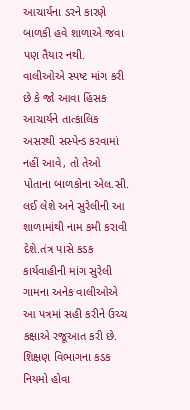આચાર્યના ડરને કારણે બાળકી હવે શાળાએ જવા પણ તૈયાર નથી. વાલીઓએ સ્પષ્ટ માંગ કરી છે કે જો આવા હિંસક આચાર્યને તાત્કાલિક અસરથી સસ્પેન્ડ કરવામાં નહીં આવે, તો તેઓ પોતાના બાળકોના એલ.સી. લઈ લેશે અને સુરેલીની આ શાળામાંથી નામ કમી કરાવી દેશે.તંત્ર પાસે કડક કાર્યવાહીની માંગ સુરેલી ગામના અનેક વાલીઓએ આ પત્રમાં સહી કરીને ઉચ્ચ કક્ષાએ રજૂઆત કરી છે. શિક્ષણ વિભાગના કડક નિયમો હોવા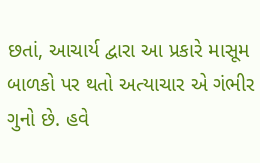છતાં, આચાર્ય દ્વારા આ પ્રકારે માસૂમ બાળકો પર થતો અત્યાચાર એ ગંભીર ગુનો છે. હવે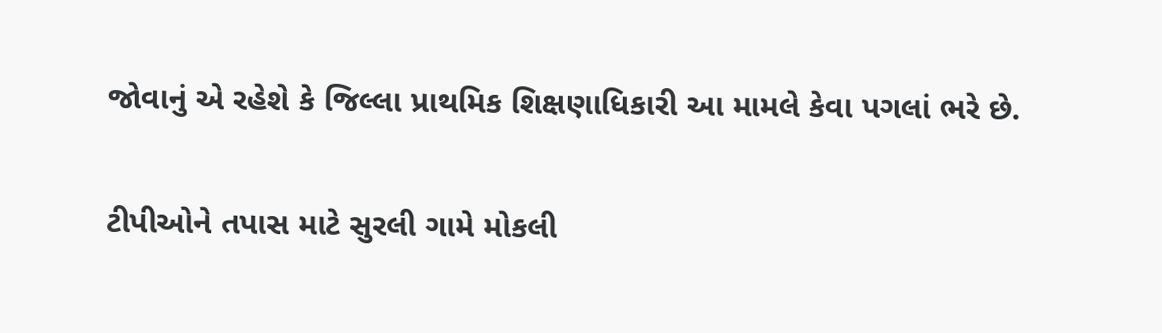જોવાનું એ રહેશે કે જિલ્લા પ્રાથમિક શિક્ષણાધિકારી આ મામલે કેવા પગલાં ભરે છે.

ટીપીઓને તપાસ માટે સુરલી ગામે મોકલી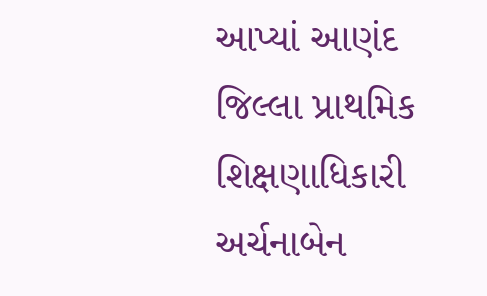આપ્યાં આણંદ જિલ્લા પ્રાથમિક શિક્ષણાધિકારી અર્ચનાબેન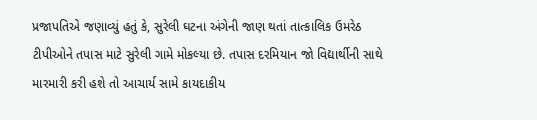પ્રજાપતિએ જણાવ્યું હતું કે, સુરેલી ઘટના અંગેની જાણ થતાં તાત્કાલિક ઉમરેઠ ટીપીઓને તપાસ માટે સુરેલી ગામે મોકલ્યા છે. તપાસ દરમિયાન જો વિદ્યાર્થીની સાથે મારમારી કરી હશે તો આચાર્ય સામે કાયદાકીય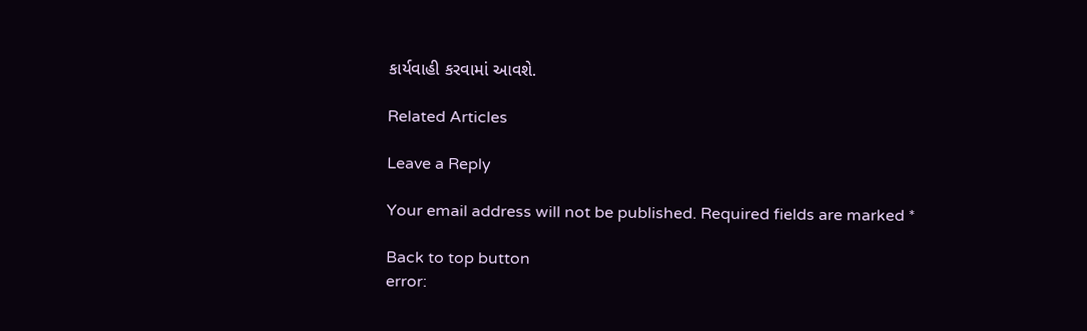કાર્યવાહી કરવામાં આવશે.

Related Articles

Leave a Reply

Your email address will not be published. Required fields are marked *

Back to top button
error: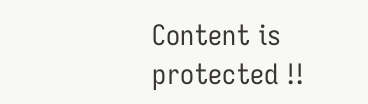Content is protected !!